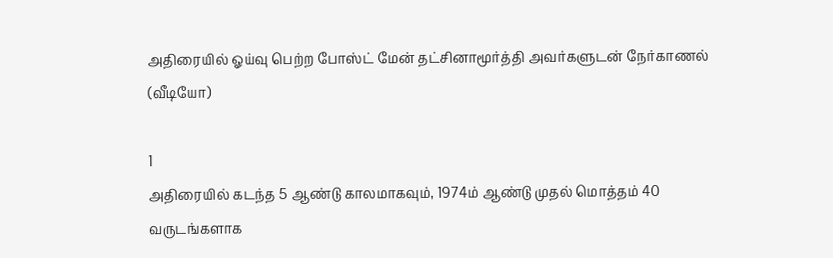அதிரையில் ஓய்வு பெற்ற போஸ்ட் மேன் தட்சினாமூர்த்தி அவர்களுடன் நேர்காணல் (வீடியோ)

1
அதிரையில் கடந்த 5 ஆண்டு காலமாகவும், 1974ம் ஆண்டு முதல் மொத்தம் 40 வருடங்களாக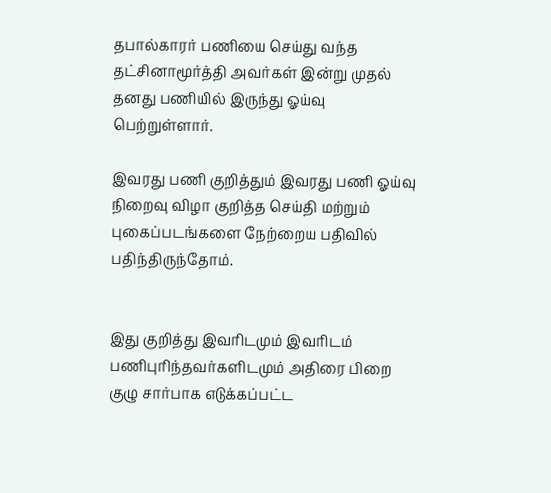தபால்காரர் பணியை செய்து வந்த தட்சினாமூர்த்தி அவர்கள் இன்று முதல் தனது பணியில் இருந்து ஓய்வு பெற்றுள்ளார்.

இவரது பணி குறித்தும் இவரது பணி ஓய்வு நிறைவு விழா குறித்த செய்தி மற்றும் புகைப்படங்களை நேற்றைய பதிவில் பதிந்திருந்தோம்.


இது குறித்து இவரிடமும் இவரிடம் பணிபுரிந்தவர்களிடமும் அதிரை பிறை குழு சார்பாக எடுக்கப்பட்ட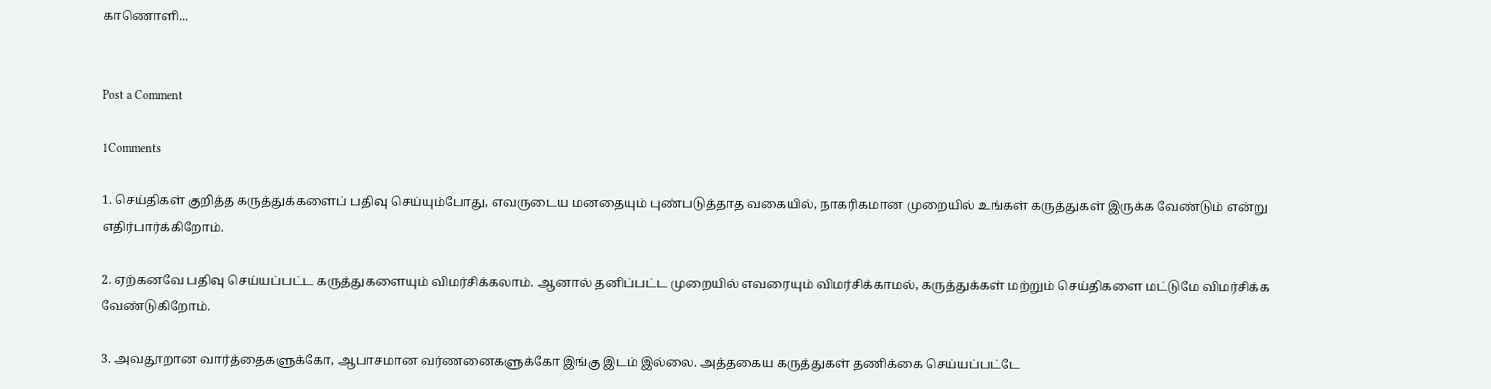காணொளி...


Post a Comment

1Comments

1. செய்திகள் குறித்த கருத்துக்களைப் பதிவு செய்யும்போது, எவருடைய மனதையும் புண்படுத்தாத வகையில், நாகரிகமான முறையில் உங்கள் கருத்துகள் இருக்க வேண்டும் என்று எதிர்பார்க்கிறோம்.

2. ஏற்கனவே பதிவு செய்யப்பட்ட கருத்துகளையும் விமர்சிக்கலாம். ஆனால் தனிப்பட்ட முறையில் எவரையும் விமர்சிக்காமல், கருத்துக்கள் மற்றும் செய்திகளை மட்டுமே விமர்சிக்க வேண்டுகிறோம்.

3. அவதூறான வார்த்தைகளுக்கோ, ஆபாசமான வர்ணனைகளுக்கோ இங்கு இடம் இல்லை. அத்தகைய கருத்துகள் தணிக்கை செய்யப்பட்டே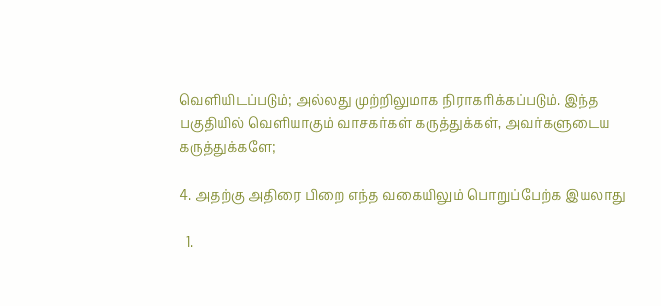வெளியிடப்படும்; அல்லது முற்றிலுமாக நிராகரிக்கப்படும். இந்த பகுதியில் வெளியாகும் வாசகர்கள் கருத்துக்கள், அவர்களுடைய கருத்துக்களே;

4. அதற்கு அதிரை பிறை எந்த வகையிலும் பொறுப்பேற்க இயலாது

  1.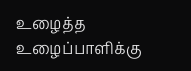உழைத்த உழைப்பாளிக்கு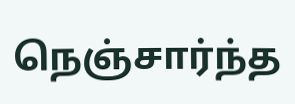நெஞ்சார்ந்த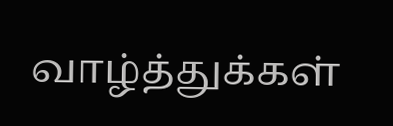வாழ்த்துக்கள்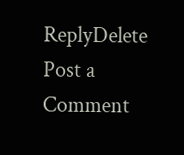ReplyDelete
Post a Comment